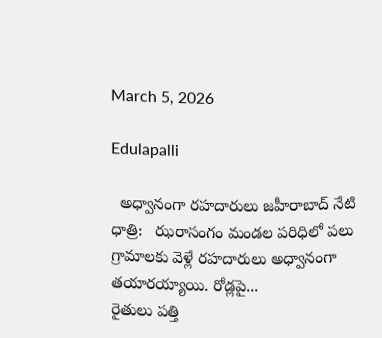March 5, 2026

Edulapalli

  అధ్వానంగా రహదారులు జహీరాబాద్ నేటి ధాత్రి:   ఝరాసంగం మండల పరిధిలో పలు గ్రామాలకు వెళ్లే రహదారులు అధ్వానంగా తయారయ్యాయి. రోడ్లపై...
రైతులు పత్తి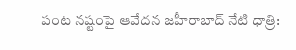పంట నష్టంపై ఆవేదన జహీరాబాద్ నేటి ధాత్రి: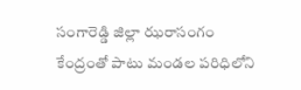సంగారెడ్డి జిల్లా ఝరాసంగం కేంద్రంతో పాటు మండల పరిధిలోని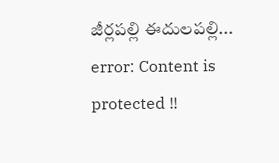జీర్లపల్లి ఈదులపల్లి...
error: Content is protected !!